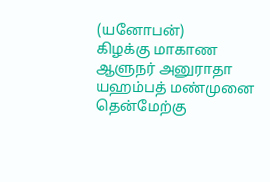(யனோபன்)
கிழக்கு மாகாண ஆளுநர் அனுராதா யஹம்பத் மண்முனை தென்மேற்கு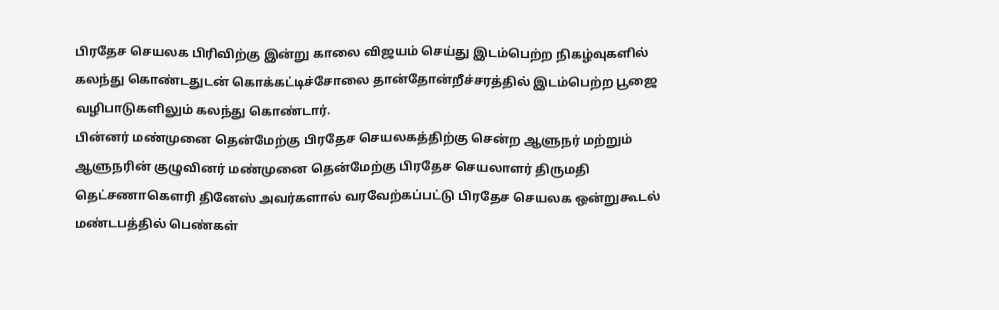பிரதேச செயலக பிரிவிற்கு இன்று காலை விஜயம் செய்து இடம்பெற்ற நிகழ்வுகளில் கலந்து கொண்டதுடன் கொக்கட்டிச்சோலை தான்தோன்றீச்சரத்தில் இடம்பெற்ற பூஜை வழிபாடுகளிலும் கலந்து கொண்டார்.
பின்னர் மண்முனை தென்மேற்கு பிரதேச செயலகத்திற்கு சென்ற ஆளுநர் மற்றும் ஆளுநரின் குழுவினர் மண்முனை தென்மேற்கு பிரதேச செயலாளர் திருமதி தெட்சணாகெளரி தினேஸ் அவர்களால் வரவேற்கப்பட்டு பிரதேச செயலக ஒன்றுகூடல் மண்டபத்தில் பெண்கள்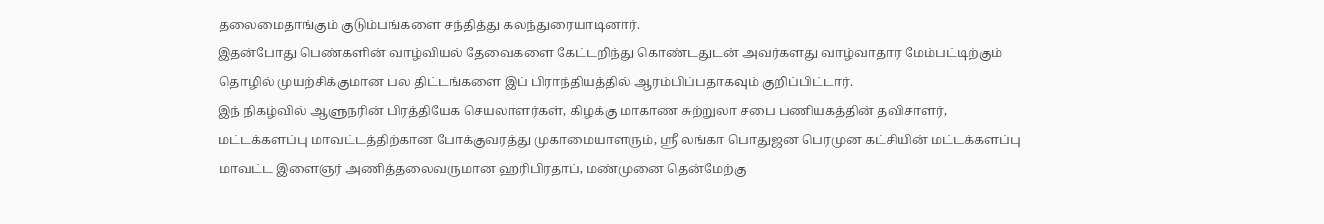தலைமைதாங்கும் குடும்பங்களை சந்தித்து கலந்துரையாடினார்.
இதன்போது பெண்களின் வாழ்வியல் தேவைகளை கேட்டறிந்து கொண்டதுடன் அவர்களது வாழ்வாதார மேம்பட்டிற்கும் தொழில் முயற்சிக்குமான பல திட்டங்களை இப் பிராந்தியத்தில் ஆரம்பிப்பதாகவும் குறிப்பிட்டார்.
இந் நிகழ்வில் ஆளுநரின் பிரத்தியேக செயலாளர்கள், கிழக்கு மாகாண சுற்றுலா சபை பணியகத்தின் தவிசாளர், மட்டக்களப்பு மாவட்டத்திற்கான போக்குவரத்து முகாமையாளரும், ஸ்ரீ லங்கா பொதுஜன பெரமுன கட்சியின் மட்டக்களப்பு மாவட்ட இளைஞர் அணித்தலைவருமான ஹரிபிரதாப், மண்முனை தென்மேற்கு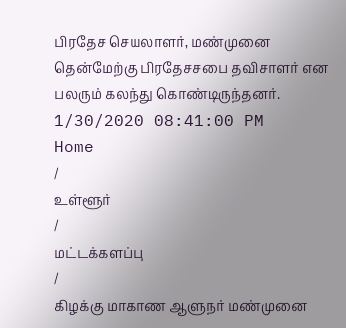பிரதேச செயலாளர், மண்முனை தென்மேற்கு பிரதேசசபை தவிசாளர் என பலரும் கலந்து கொண்டிருந்தனர்.
1/30/2020 08:41:00 PM
Home
/
உள்ளூர்
/
மட்டக்களப்பு
/
கிழக்கு மாகாண ஆளுநர் மண்முனை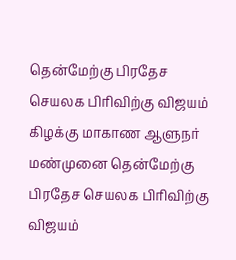தென்மேற்கு பிரதேச செயலக பிரிவிற்கு விஜயம்
கிழக்கு மாகாண ஆளுநர் மண்முனை தென்மேற்கு பிரதேச செயலக பிரிவிற்கு விஜயம்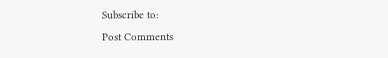Subscribe to:
Post Comments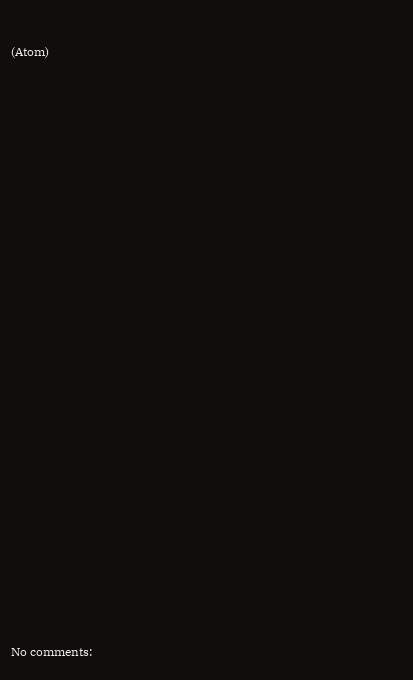(Atom)
























No comments: